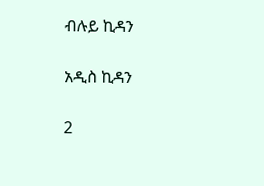ብሉይ ኪዳን

አዲስ ኪዳን

2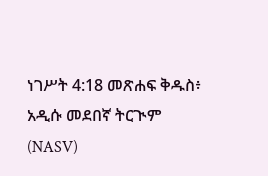ነገሥት 4:18 መጽሐፍ ቅዱስ፥ አዲሱ መደበኛ ትርጒም (NASV)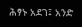ሕፃኑ አደገ፤ አንድ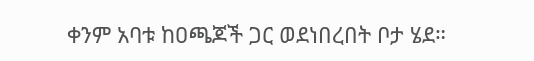ቀንም አባቱ ከዐጫጆች ጋር ወደነበረበት ቦታ ሄደ።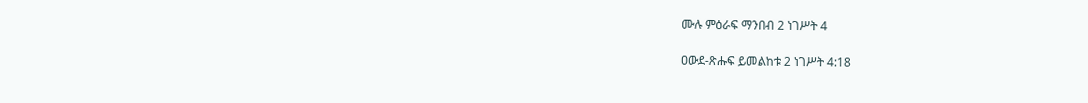ሙሉ ምዕራፍ ማንበብ 2 ነገሥት 4

ዐውደ-ጽሑፍ ይመልከቱ 2 ነገሥት 4:18